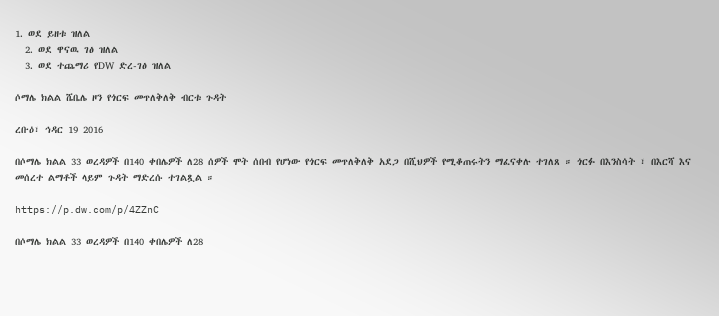1. ወደ ይዘቱ ዝለል
  2. ወደ ዋናዉ ገፅ ዝለል
  3. ወደ ተጨማሪ የDW ድረ-ገፅ ዝለል

ሶማሌ ክልል ሼቤሌ ዞን የጎርፍ መጥለቅለቅ ብርቱ ጉዳት

ረቡዕ፣ ኅዳር 19 2016

በሶማሌ ክልል 33 ወረዳዎች በ140 ቀበሌዎች ለ28 ሰዎች ሞት ሰበብ የሆነው የጎርፍ መጥለቅለቅ አደጋ በሺህዎች የሚቆጠሩትን ማፈናቀሉ ተገለጸ ። ጎርፉ በእንስሳት ፣ በእርሻ እና መሰረተ ልማቶች ላይም ጉዳት ማድረሱ ተገልጿል ።

https://p.dw.com/p/4ZZnC

በሶማሌ ክልል 33 ወረዳዎች በ140 ቀበሌዎች ለ28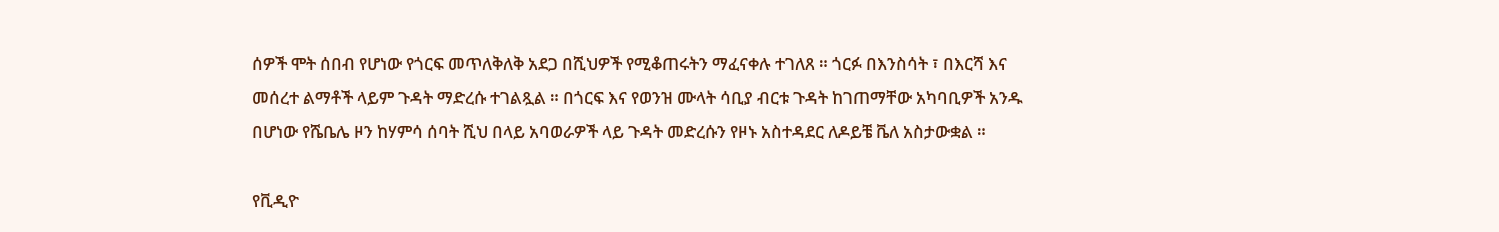ሰዎች ሞት ሰበብ የሆነው የጎርፍ መጥለቅለቅ አደጋ በሺህዎች የሚቆጠሩትን ማፈናቀሉ ተገለጸ ። ጎርፉ በእንስሳት ፣ በእርሻ እና መሰረተ ልማቶች ላይም ጉዳት ማድረሱ ተገልጿል ። በጎርፍ እና የወንዝ ሙላት ሳቢያ ብርቱ ጉዳት ከገጠማቸው አካባቢዎች አንዱ በሆነው የሼቤሌ ዞን ከሃምሳ ሰባት ሺህ በላይ አባወራዎች ላይ ጉዳት መድረሱን የዞኑ አስተዳደር ለዶይቼ ቬለ አስታውቋል ።

የቪዲዮ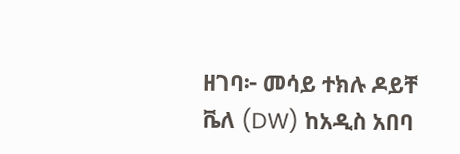ዘገባ፦ መሳይ ተክሉ ዶይቸ ቬለ (DW) ከአዲስ አበባ